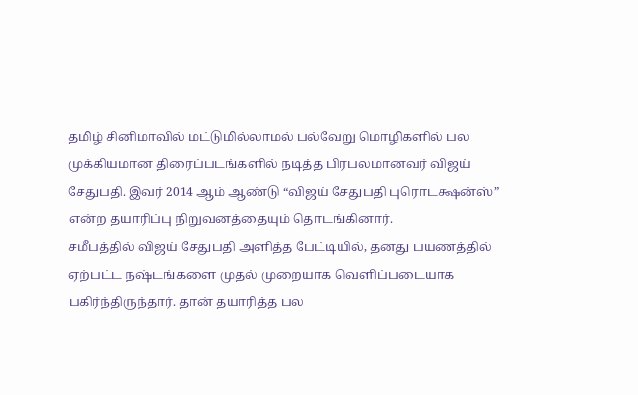தமிழ் சினிமாவில் மட்டுமில்லாமல் பல்வேறு மொழிகளில் பல முக்கியமான திரைப்படங்களில் நடித்த பிரபலமானவர் விஜய் சேதுபதி. இவர் 2014 ஆம் ஆண்டு “விஜய் சேதுபதி புரொடக்ஷன்ஸ்” என்ற தயாரிப்பு நிறுவனத்தையும் தொடங்கினார்.
சமீபத்தில் விஜய் சேதுபதி அளித்த பேட்டியில், தனது பயணத்தில் ஏற்பட்ட நஷ்டங்களை முதல் முறையாக வெளிப்படையாக பகிர்ந்திருந்தார். தான் தயாரித்த பல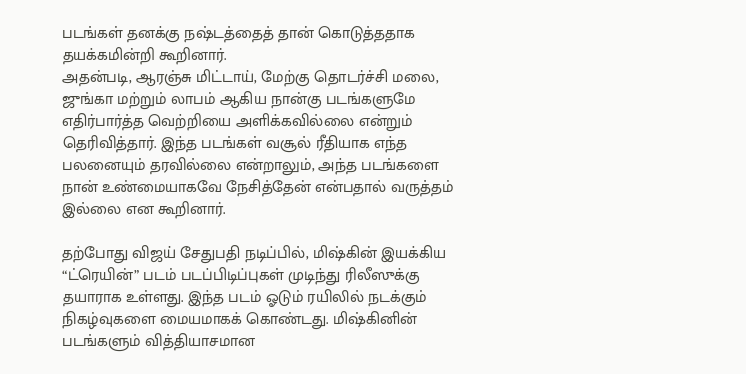படங்கள் தனக்கு நஷ்டத்தைத் தான் கொடுத்ததாக தயக்கமின்றி கூறினார்.
அதன்படி, ஆரஞ்சு மிட்டாய், மேற்கு தொடர்ச்சி மலை, ஜுங்கா மற்றும் லாபம் ஆகிய நான்கு படங்களுமே எதிர்பார்த்த வெற்றியை அளிக்கவில்லை என்றும் தெரிவித்தார். இந்த படங்கள் வசூல் ரீதியாக எந்த பலனையும் தரவில்லை என்றாலும், அந்த படங்களை நான் உண்மையாகவே நேசித்தேன் என்பதால் வருத்தம் இல்லை என கூறினார்.

தற்போது விஜய் சேதுபதி நடிப்பில், மிஷ்கின் இயக்கிய “ட்ரெயின்” படம் படப்பிடிப்புகள் முடிந்து ரிலீஸுக்கு தயாராக உள்ளது. இந்த படம் ஓடும் ரயிலில் நடக்கும் நிகழ்வுகளை மையமாகக் கொண்டது. மிஷ்கினின் படங்களும் வித்தியாசமான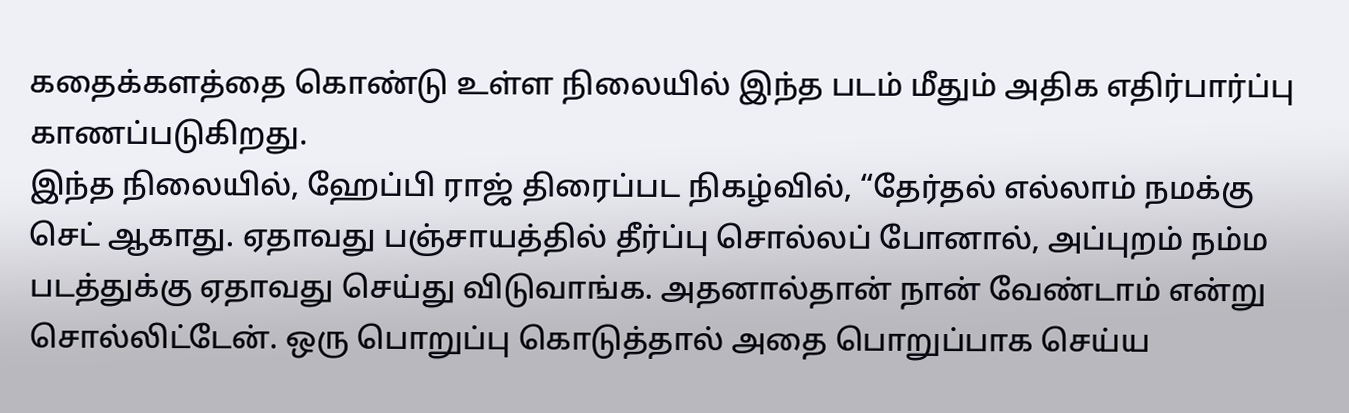கதைக்களத்தை கொண்டு உள்ள நிலையில் இந்த படம் மீதும் அதிக எதிர்பார்ப்பு காணப்படுகிறது.
இந்த நிலையில், ஹேப்பி ராஜ் திரைப்பட நிகழ்வில், “தேர்தல் எல்லாம் நமக்கு செட் ஆகாது. ஏதாவது பஞ்சாயத்தில் தீர்ப்பு சொல்லப் போனால், அப்புறம் நம்ம படத்துக்கு ஏதாவது செய்து விடுவாங்க. அதனால்தான் நான் வேண்டாம் என்று சொல்லிட்டேன். ஒரு பொறுப்பு கொடுத்தால் அதை பொறுப்பாக செய்ய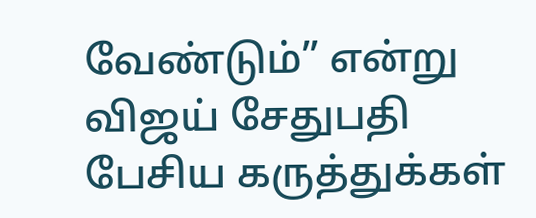வேண்டும்” என்று விஜய் சேதுபதி பேசிய கருத்துக்கள்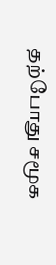தற்போது சமூக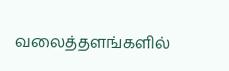வலைத்தளங்களில்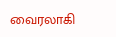வைரலாகி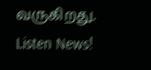வருகிறது.
Listen News!